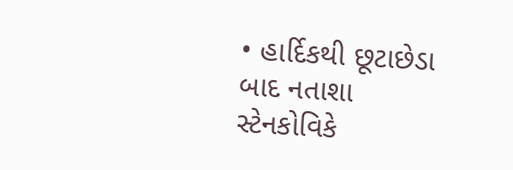• હાર્દિકથી છૂટાછેડા બાદ નતાશા સ્ટેનકોવિકે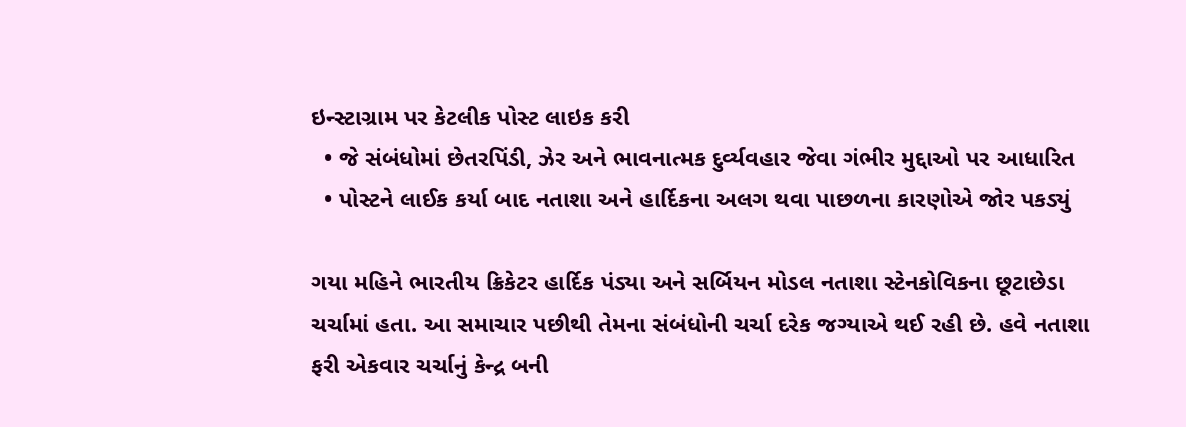ઇન્સ્ટાગ્રામ પર કેટલીક પોસ્ટ લાઇક કરી
  • જે સંબંધોમાં છેતરપિંડી, ઝેર અને ભાવનાત્મક દુર્વ્યવહાર જેવા ગંભીર મુદ્દાઓ પર આધારિત
  • પોસ્ટને લાઈક કર્યા બાદ નતાશા અને હાર્દિકના અલગ થવા પાછળના કારણોએ જોર પકડ્યું

ગયા મહિને ભારતીય ક્રિકેટર હાર્દિક પંડ્યા અને સર્બિયન મોડલ નતાશા સ્ટેનકોવિકના છૂટાછેડા ચર્ચામાં હતા. આ સમાચાર પછીથી તેમના સંબંધોની ચર્ચા દરેક જગ્યાએ થઈ રહી છે. હવે નતાશા ફરી એકવાર ચર્ચાનું કેન્દ્ર બની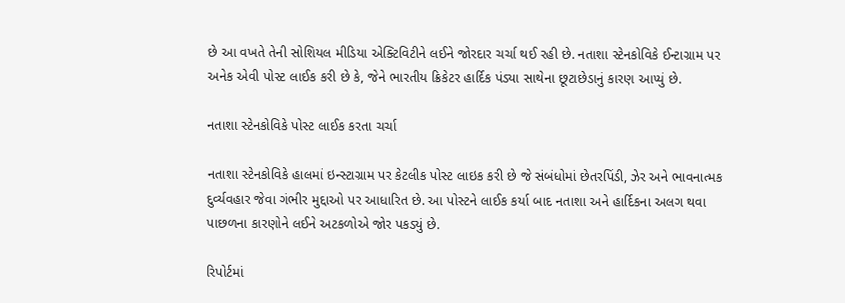છે આ વખતે તેની સોશિયલ મીડિયા એક્ટિવિટીને લઈને જોરદાર ચર્ચા થઈ રહી છે. નતાશા સ્ટેનકોવિકે ઈન્ટાગ્રામ પર અનેક એવી પોસ્ટ લાઈક કરી છે કે, જેને ભારતીય ક્રિકેટર હાર્દિક પંડ્યા સાથેના છૂટાછેડાનું કારણ આપ્યું છે.

નતાશા સ્ટેનકોવિકે પોસ્ટ લાઈક કરતા ચર્ચા

નતાશા સ્ટેનકોવિકે હાલમાં ઇન્સ્ટાગ્રામ પર કેટલીક પોસ્ટ લાઇક કરી છે જે સંબંધોમાં છેતરપિંડી, ઝેર અને ભાવનાત્મક દુર્વ્યવહાર જેવા ગંભીર મુદ્દાઓ પર આધારિત છે. આ પોસ્ટને લાઈક કર્યા બાદ નતાશા અને હાર્દિકના અલગ થવા પાછળના કારણોને લઈને અટકળોએ જોર પકડ્યું છે.

રિપોર્ટમાં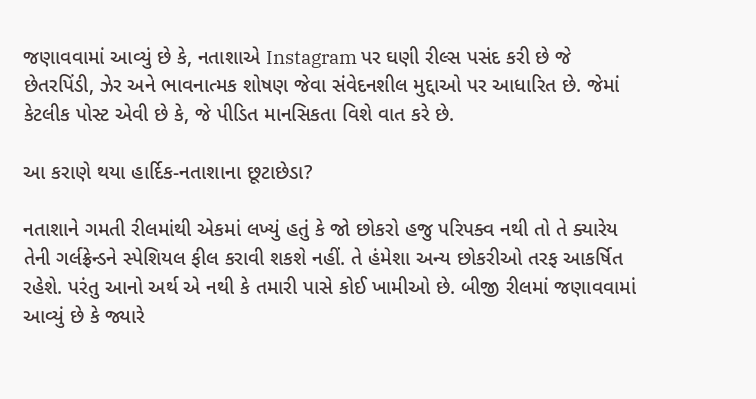જણાવવામાં આવ્યું છે કે, નતાશાએ Instagram પર ઘણી રીલ્સ પસંદ કરી છે જે છેતરપિંડી, ઝેર અને ભાવનાત્મક શોષણ જેવા સંવેદનશીલ મુદ્દાઓ પર આધારિત છે. જેમાં કેટલીક પોસ્ટ એવી છે કે, જે પીડિત માનસિકતા વિશે વાત કરે છે.

આ કરાણે થયા હાર્દિક-નતાશાના છૂટાછેડા?

નતાશાને ગમતી રીલમાંથી એકમાં લખ્યું હતું કે જો છોકરો હજુ પરિપક્વ નથી તો તે ક્યારેય તેની ગર્લફ્રેન્ડને સ્પેશિયલ ફીલ કરાવી શકશે નહીં. તે હંમેશા અન્ય છોકરીઓ તરફ આકર્ષિત રહેશે. પરંતુ આનો અર્થ એ નથી કે તમારી પાસે કોઈ ખામીઓ છે. બીજી રીલમાં જણાવવામાં આવ્યું છે કે જ્યારે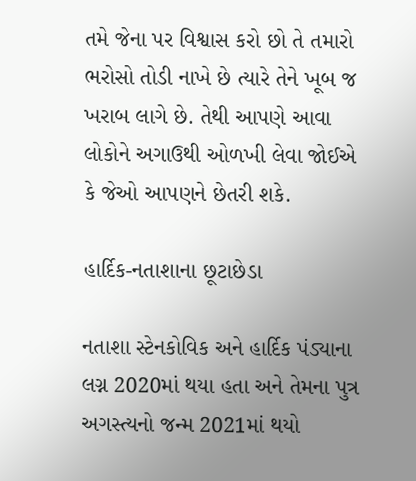તમે જેના પર વિશ્વાસ કરો છો તે તમારો ભરોસો તોડી નાખે છે ત્યારે તેને ખૂબ જ ખરાબ લાગે છે. તેથી આપણે આવા લોકોને અગાઉથી ઓળખી લેવા જોઈએ કે જેઓ આપણને છેતરી શકે.

હાર્દિક-નતાશાના છૂટાછેડા

નતાશા સ્ટેનકોવિક અને હાર્દિક પંડ્યાના લગ્ન 2020માં થયા હતા અને તેમના પુત્ર અગસ્ત્યનો જન્મ 2021માં થયો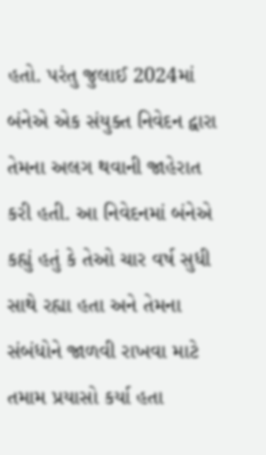હતો. પરંતુ જુલાઈ 2024માં બંનેએ એક સંયુક્ત નિવેદન દ્વારા તેમના અલગ થવાની જાહેરાત કરી હતી. આ નિવેદનમાં બંનેએ કહ્યું હતું કે તેઓ ચાર વર્ષ સુધી સાથે રહ્યા હતા અને તેમના સંબંધોને જાળવી રાખવા માટે તમામ પ્રયાસો કર્યા હતા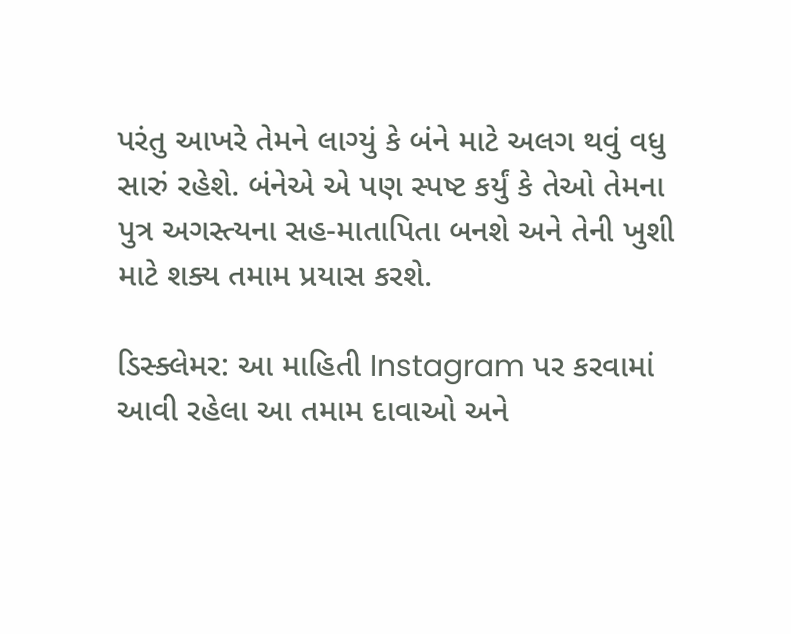પરંતુ આખરે તેમને લાગ્યું કે બંને માટે અલગ થવું વધુ સારું રહેશે. બંનેએ એ પણ સ્પષ્ટ કર્યું કે તેઓ તેમના પુત્ર અગસ્ત્યના સહ-માતાપિતા બનશે અને તેની ખુશી માટે શક્ય તમામ પ્રયાસ કરશે.

ડિસ્ક્લેમર: આ માહિતી Instagram પર કરવામાં આવી રહેલા આ તમામ દાવાઓ અને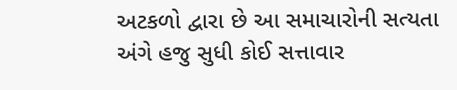અટકળો દ્વારા છે આ સમાચારોની સત્યતા અંગે હજુ સુધી કોઈ સત્તાવાર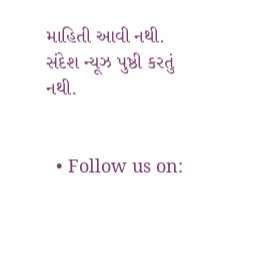માહિતી આવી નથી. સંદેશ ન્યૂઝ પુષ્ઠી કરતું નથી.


  • Follow us on: